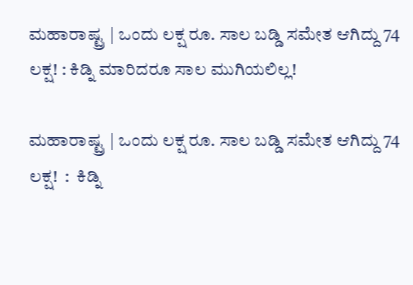ಮಹಾರಾಷ್ಟ್ರ | ಒಂದು ಲಕ್ಷ ರೂ. ಸಾಲ ಬಡ್ಡಿ ಸಮೇತ ಆಗಿದ್ದು 74 ಲಕ್ಷ! : ಕಿಡ್ನಿ ಮಾರಿದರೂ ಸಾಲ ಮುಗಿಯಲಿಲ್ಲ!

ಮಹಾರಾಷ್ಟ್ರ | ಒಂದು ಲಕ್ಷ ರೂ. ಸಾಲ ಬಡ್ಡಿ ಸಮೇತ ಆಗಿದ್ದು 74 ಲಕ್ಷ!  :  ಕಿಡ್ನಿ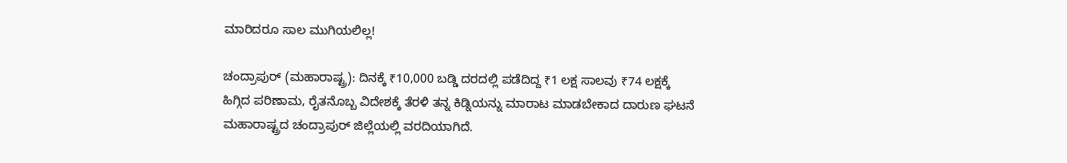ಮಾರಿದರೂ ಸಾಲ ಮುಗಿಯಲಿಲ್ಲ!

ಚಂದ್ರಾಪುರ್ (ಮಹಾರಾಷ್ಟ್ರ): ದಿನಕ್ಕೆ ₹10,000 ಬಡ್ಡಿ ದರದಲ್ಲಿ ಪಡೆದಿದ್ದ ₹1 ಲಕ್ಷ ಸಾಲವು ₹74 ಲಕ್ಷಕ್ಕೆ ಹಿಗ್ಗಿದ ಪರಿಣಾಮ, ರೈತನೊಬ್ಬ ವಿದೇಶಕ್ಕೆ ತೆರಳಿ ತನ್ನ ಕಿಡ್ನಿಯನ್ನು ಮಾರಾಟ ಮಾಡಬೇಕಾದ ದಾರುಣ ಘಟನೆ ಮಹಾರಾಷ್ಟ್ರದ ಚಂದ್ರಾಪುರ್ ಜಿಲ್ಲೆಯಲ್ಲಿ ವರದಿಯಾಗಿದೆ.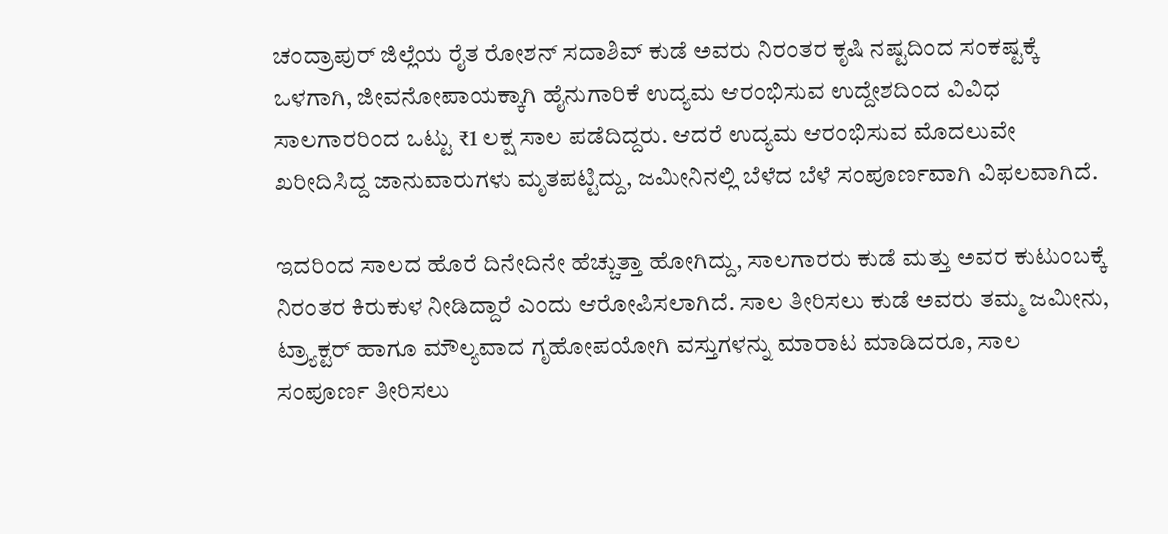ಚಂದ್ರಾಪುರ್ ಜಿಲ್ಲೆಯ ರೈತ ರೋಶನ್ ಸದಾಶಿವ್ ಕುಡೆ ಅವರು ನಿರಂತರ ಕೃಷಿ ನಷ್ಟದಿಂದ ಸಂಕಷ್ಟಕ್ಕೆ ಒಳಗಾಗಿ, ಜೀವನೋಪಾಯಕ್ಕಾಗಿ ಹೈನುಗಾರಿಕೆ ಉದ್ಯಮ ಆರಂಭಿಸುವ ಉದ್ದೇಶದಿಂದ ವಿವಿಧ ಸಾಲಗಾರರಿಂದ ಒಟ್ಟು ₹1 ಲಕ್ಷ ಸಾಲ ಪಡೆದಿದ್ದರು. ಆದರೆ ಉದ್ಯಮ ಆರಂಭಿಸುವ ಮೊದಲುವೇ ಖರೀದಿಸಿದ್ದ ಜಾನುವಾರುಗಳು ಮೃತಪಟ್ಟಿದ್ದು, ಜಮೀನಿನಲ್ಲಿ ಬೆಳೆದ ಬೆಳೆ ಸಂಪೂರ್ಣವಾಗಿ ವಿಫಲವಾಗಿದೆ.

ಇದರಿಂದ ಸಾಲದ ಹೊರೆ ದಿನೇದಿನೇ ಹೆಚ್ಚುತ್ತಾ ಹೋಗಿದ್ದು, ಸಾಲಗಾರರು ಕುಡೆ ಮತ್ತು ಅವರ ಕುಟುಂಬಕ್ಕೆ ನಿರಂತರ ಕಿರುಕುಳ ನೀಡಿದ್ದಾರೆ ಎಂದು ಆರೋಪಿಸಲಾಗಿದೆ. ಸಾಲ ತೀರಿಸಲು ಕುಡೆ ಅವರು ತಮ್ಮ ಜಮೀನು, ಟ್ರ್ಯಾಕ್ಟರ್ ಹಾಗೂ ಮೌಲ್ಯವಾದ ಗೃಹೋಪಯೋಗಿ ವಸ್ತುಗಳನ್ನು ಮಾರಾಟ ಮಾಡಿದರೂ, ಸಾಲ ಸಂಪೂರ್ಣ ತೀರಿಸಲು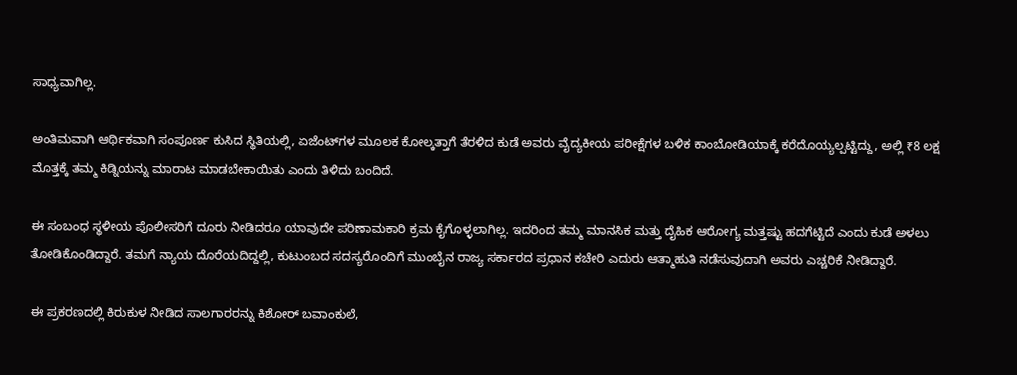ಸಾಧ್ಯವಾಗಿಲ್ಲ.

ಅಂತಿಮವಾಗಿ ಆರ್ಥಿಕವಾಗಿ ಸಂಪೂರ್ಣ ಕುಸಿದ ಸ್ಥಿತಿಯಲ್ಲಿ, ಏಜೆಂಟ್‌ಗಳ ಮೂಲಕ ಕೋಲ್ಕತ್ತಾಗೆ ತೆರಳಿದ ಕುಡೆ ಅವರು ವೈದ್ಯಕೀಯ ಪರೀಕ್ಷೆಗಳ ಬಳಿಕ ಕಾಂಬೋಡಿಯಾಕ್ಕೆ ಕರೆದೊಯ್ಯಲ್ಪಟ್ಟಿದ್ದು, ಅಲ್ಲಿ ₹8 ಲಕ್ಷ ಮೊತ್ತಕ್ಕೆ ತಮ್ಮ ಕಿಡ್ನಿಯನ್ನು ಮಾರಾಟ ಮಾಡಬೇಕಾಯಿತು ಎಂದು ತಿಳಿದು ಬಂದಿದೆ.

ಈ ಸಂಬಂಧ ಸ್ಥಳೀಯ ಪೊಲೀಸರಿಗೆ ದೂರು ನೀಡಿದರೂ ಯಾವುದೇ ಪರಿಣಾಮಕಾರಿ ಕ್ರಮ ಕೈಗೊಳ್ಳಲಾಗಿಲ್ಲ. ಇದರಿಂದ ತಮ್ಮ ಮಾನಸಿಕ ಮತ್ತು ದೈಹಿಕ ಆರೋಗ್ಯ ಮತ್ತಷ್ಟು ಹದಗೆಟ್ಟಿದೆ ಎಂದು ಕುಡೆ ಅಳಲು ತೋಡಿಕೊಂಡಿದ್ದಾರೆ. ತಮಗೆ ನ್ಯಾಯ ದೊರೆಯದಿದ್ದಲ್ಲಿ, ಕುಟುಂಬದ ಸದಸ್ಯರೊಂದಿಗೆ ಮುಂಬೈನ ರಾಜ್ಯ ಸರ್ಕಾರದ ಪ್ರಧಾನ ಕಚೇರಿ ಎದುರು ಆತ್ಮಾಹುತಿ ನಡೆಸುವುದಾಗಿ ಅವರು ಎಚ್ಚರಿಕೆ ನೀಡಿದ್ದಾರೆ.

ಈ ಪ್ರಕರಣದಲ್ಲಿ ಕಿರುಕುಳ ನೀಡಿದ ಸಾಲಗಾರರನ್ನು ಕಿಶೋರ್ ಬವಾಂಕುಲೆ,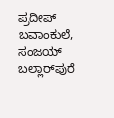ಪ್ರದೀಪ್ ಬವಾಂಕುಲೆ, ಸಂಜಯ್ ಬಲ್ಲಾರ್‌ಪುರೆ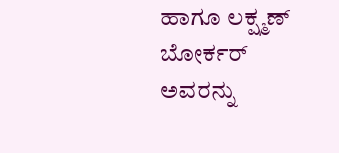ಹಾಗೂ ಲಕ್ಷ್ಮಣ್ ಬೋರ್ಕರ್ ಅವರನ್ನು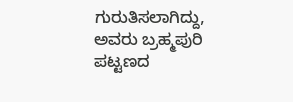ಗುರುತಿಸಲಾಗಿದ್ದು, ಅವರು ಬ್ರಹ್ಮಪುರಿ ಪಟ್ಟಣದ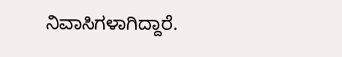ನಿವಾಸಿಗಳಾಗಿದ್ದಾರೆ.